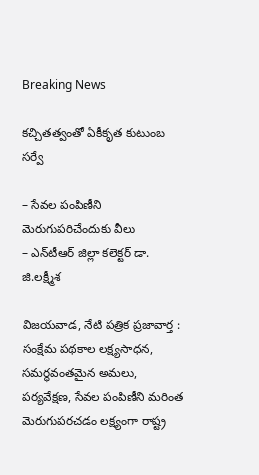Breaking News

క‌చ్చిత‌త్వంతో ఏకీకృత కుటుంబ స‌ర్వే

– సేవ‌ల పంపిణీని మెరుగుప‌రిచేందుకు వీలు
– ఎన్‌టీఆర్ జిల్లా క‌లెక్ట‌ర్ డా. జి.ల‌క్ష్మీశ‌

విజయవాడ, నేటి పత్రిక ప్రజావార్త :
సంక్షేమ పథకాల లక్ష్యసాధన, సమర్థవంతమైన అమలు, పర్యవేక్షణ, సేవ‌ల పంపిణీని మరింత మెరుగుపరచడం లక్ష్యంగా రాష్ట్ర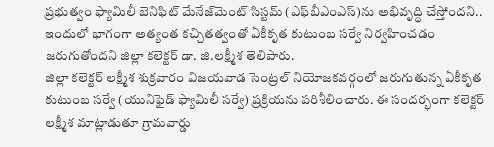ప్రభుత్వం ఫ్యామిలీ బెనిఫిట్ మేనేజ్‌మెంట్ సిస్టమ్ (ఎఫ్‌బీఎంఎస్‌)ను అభివృద్ధి చేస్తోంద‌ని.. ఇందులో భాగంగా అత్యంత క‌చ్చిత‌త్వంతో ఏకీకృత కుటుంబ స‌ర్వే నిర్వ‌హించ‌డం జ‌రుగుతోంద‌ని జిల్లా క‌లెక్ట‌ర్ డా. జి.ల‌క్ష్మీశ తెలిపారు.
జిల్లా క‌లెక్ట‌ర్ ల‌క్ష్మీశ శుక్ర‌వారం విజ‌య‌వాడ సెంట్ర‌ల్ నియోజ‌క‌వ‌ర్గంలో జ‌రుగుతున్న ఏకీకృత కుటుంబ స‌ర్వే (యునిఫైడ్ ఫ్యామిలీ స‌ర్వే) ప్ర‌క్రియ‌ను ప‌రిశీలించారు. ఈ సంద‌ర్భంగా క‌లెక్ట‌ర్ ల‌క్ష్మీశ మాట్లాడుతూ గ్రామ‌వార్డు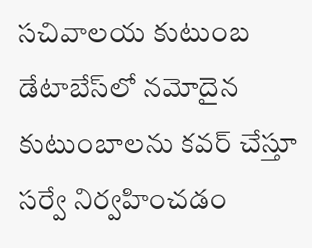స‌చివాల‌య కుటుంబ డేటాబేస్‌లో న‌మోదైన కుటుంబాల‌ను క‌వ‌ర్ చేస్తూ స‌ర్వే నిర్వ‌హించ‌డం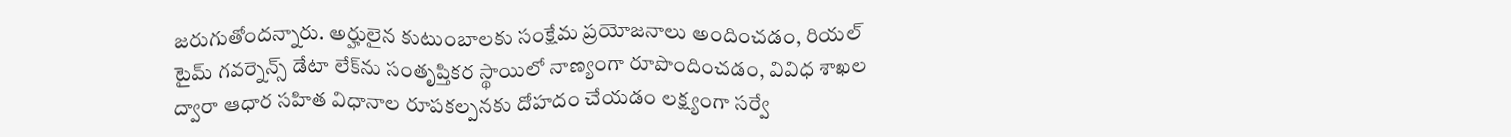జ‌రుగుతోంద‌న్నారు. అర్హులైన కుటుంబాల‌కు సంక్షేమ ప్ర‌యోజ‌నాలు అందించ‌డం, రియ‌ల్ టైమ్ గ‌వ‌ర్నెన్స్ డేటా లేక్‌ను సంతృప్తిక‌ర స్థాయిలో నాణ్యంగా రూపొందించ‌డం, వివిధ శాఖ‌ల ద్వారా ఆధార స‌హిత విధానాల రూప‌క‌ల్ప‌న‌కు దోహ‌దం చేయ‌డం ల‌క్ష్యంగా స‌ర్వే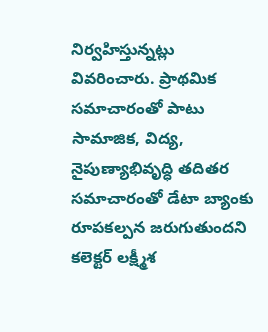నిర్వ‌హిస్తున్న‌ట్లు వివ‌రించారు. ప్రాథ‌మిక స‌మాచారంతో పాటు సామాజిక‌, విద్య‌, నైపుణ్యాభివృద్ధి త‌దిత‌ర సమాచారంతో డేటా బ్యాంకు రూప‌క‌ల్ప‌న జ‌రుగుతుంద‌ని క‌లెక్ట‌ర్ ల‌క్ష్మీశ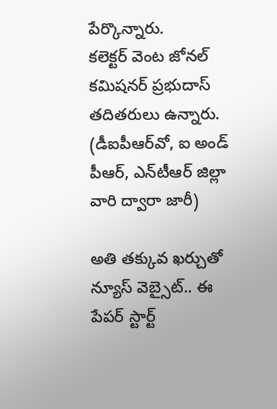పేర్కొన్నారు.
క‌లెక్ట‌ర్ వెంట జోన‌ల్ క‌మిష‌న‌ర్ ప్ర‌భుదాస్ త‌దిత‌రులు ఉన్నారు.
(డీఐపీఆర్‌వో, ఐ అండ్ పీఆర్‌, ఎన్‌టీఆర్ జిల్లా వారి ద్వారా జారీ)

అతి తక్కువ ఖర్చుతో న్యూస్ వెబ్సైట్.. ఈ పేపర్ స్టార్ట్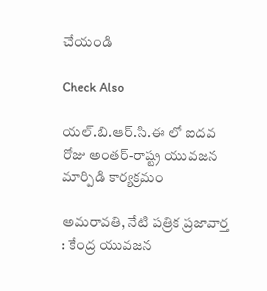చేయండి

Check Also

యల్.బి.ఆర్.సి.ఈ లో ఐదవ రోజు అంతర్-రాష్ట్ర యువజన మార్పిడి కార్యక్రమం

అమరావతి, నేటి పత్రిక ప్రజావార్త : కేంద్ర యువజన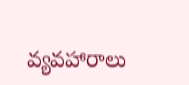వ్యవహారాలు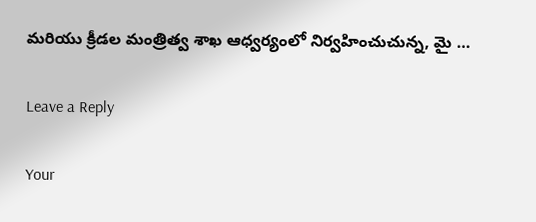మరియు క్రీడల మంత్రిత్వ శాఖ ఆధ్వర్యంలో నిర్వహించుచున్న, మై …

Leave a Reply

Your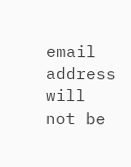email address will not be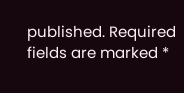published. Required fields are marked *